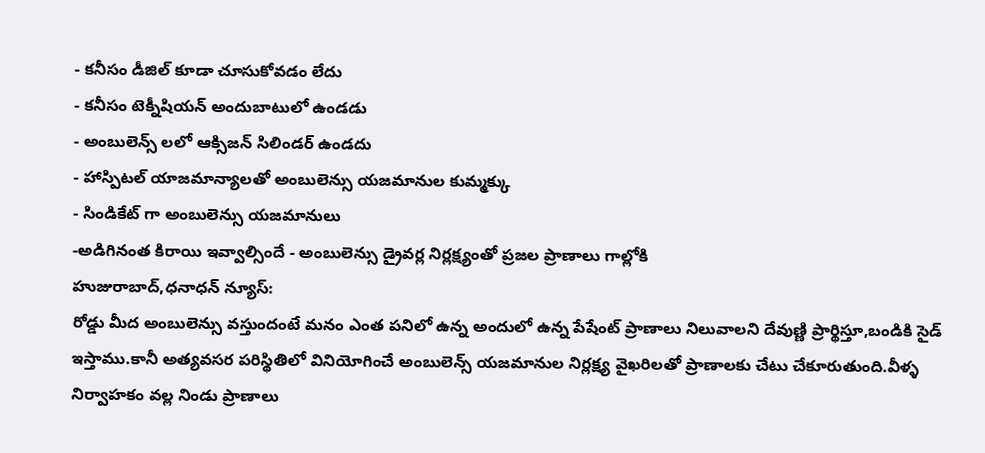- కనీసం డీజిల్ కూడా చూసుకోవడం లేదు
- కనీసం టెక్నీషియన్ అందుబాటులో ఉండడు
- అంబులెన్స్ లలో ఆక్సిజన్ సిలిండర్ ఉండదు
- హాస్పిటల్ యాజమాన్యాలతో అంబులెన్సు యజమానుల కుమ్మక్కు
- సిండికేట్ గా అంబులెన్సు యజమానులు
-అడిగినంత కిరాయి ఇవ్వాల్సిందే - అంబులెన్సు డ్రైవర్ల నిర్లక్ష్యంతో ప్రజల ప్రాణాలు గాల్లోకి
హుజురాబాద్,ధనాధన్ న్యూస్:
రోడ్డు మీద అంబులెన్సు వస్తుందంటే మనం ఎంత పనిలో ఉన్న అందులో ఉన్న పేషేంట్ ప్రాణాలు నిలువాలని దేవుణ్ణి ప్రార్థిస్తూ,బండికి సైడ్ ఇస్తాము.కానీ అత్యవసర పరిస్థితిలో వినియోగించే అంబులెన్స్ యజమానుల నిర్లక్ష్య వైఖరిలతో ప్రాణాలకు చేటు చేకూరుతుంది.వీళ్ళ నిర్వాహకం వల్ల నిండు ప్రాణాలు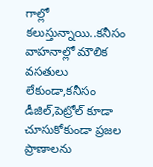గాల్లో కలుస్తున్నాయి..కనీసం వాహనాల్లో మౌలిక వసతులు లేకుండా,కనీసం డీజిల్,పెట్రోల్ కూడా చూసుకోకుండా ప్రజల ప్రాణాలను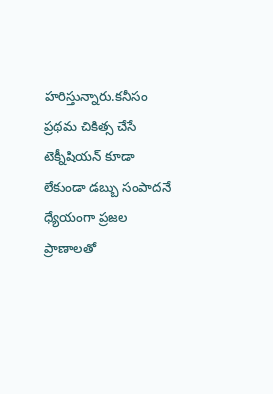హరిస్తున్నారు.కనీసం ప్రథమ చికిత్స చేసే టెక్నీషియన్ కూడా లేకుండా డబ్బు సంపాదనే ధ్యేయంగా ప్రజల ప్రాణాలతో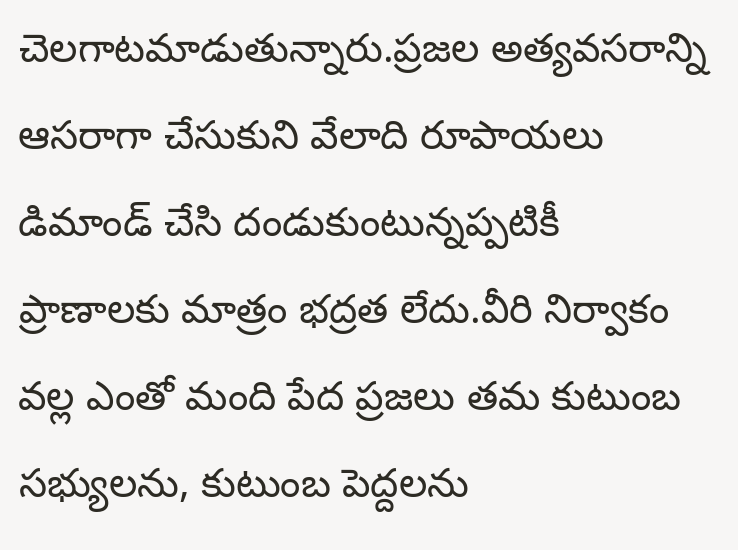చెలగాటమాడుతున్నారు.ప్రజల అత్యవసరాన్ని ఆసరాగా చేసుకుని వేలాది రూపాయలు డిమాండ్ చేసి దండుకుంటున్నప్పటికీ ప్రాణాలకు మాత్రం భద్రత లేదు.వీరి నిర్వాకం వల్ల ఎంతో మంది పేద ప్రజలు తమ కుటుంబ సభ్యులను, కుటుంబ పెద్దలను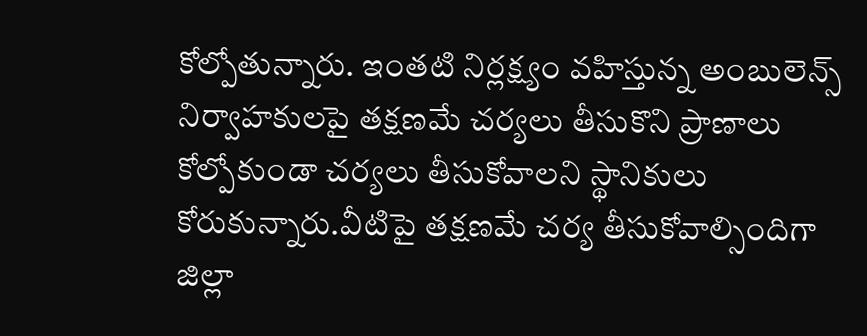కోల్పోతున్నారు. ఇంతటి నిర్లక్ష్యం వహిస్తున్న అంబులెన్స్ నిర్వాహకులపై తక్షణమే చర్యలు తీసుకొని ప్రాణాలు కోల్పోకుండా చర్యలు తీసుకోవాలని స్థానికులు కోరుకున్నారు.వీటిపై తక్షణమే చర్య తీసుకోవాల్సిందిగా జిల్లా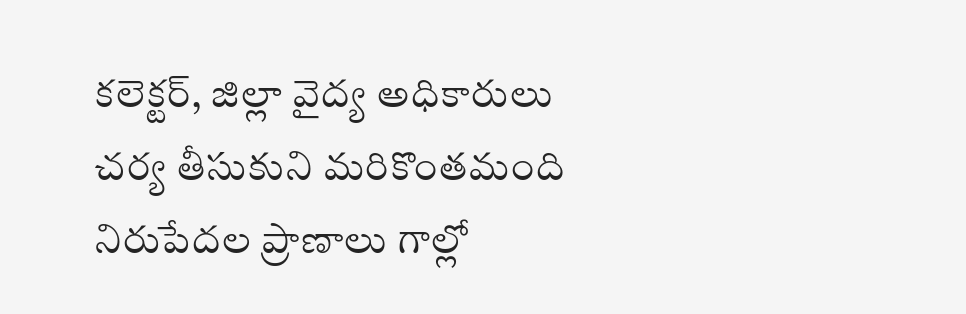కలెక్టర్, జిల్లా వైద్య అధికారులు చర్య తీసుకుని మరికొంతమంది నిరుపేదల ప్రాణాలు గాల్లో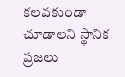కలవకుండా చూడాలని స్థానిక ప్రజలు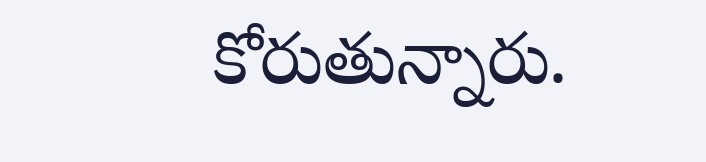కోరుతున్నారు.